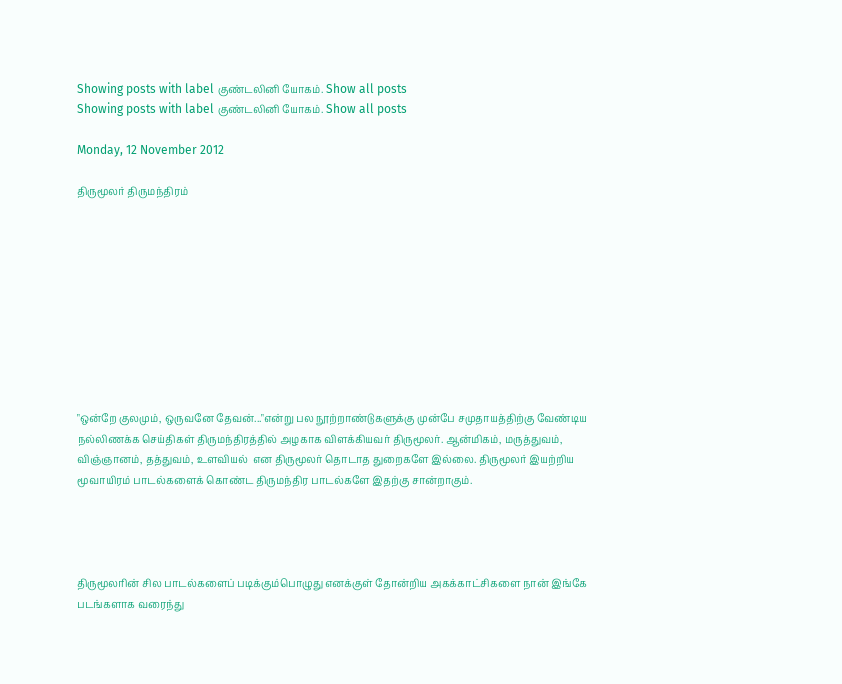Showing posts with label குண்டலினி யோகம். Show all posts
Showing posts with label குண்டலினி யோகம். Show all posts

Monday, 12 November 2012

திருமூலர் திருமந்திரம்










"ஒன்றே குலமும், ஒருவனே தேவன்..."என்று பல நூற்றாண்டுகளுக்கு முன்பே சமுதாயத்திற்கு வேண்டிய நல்லிணக்க செய்திகள் திருமந்திரத்தில் அழகாக விளக்கியவர் திருமூலர். ஆன்மிகம், மருத்துவம், விஞ்ஞானம், தத்துவம், உளவியல்  என திருமூலர் தொடாத துறைகளே இல்லை. திருமூலர் இயற்றிய மூவாயிரம் பாடல்களைக் கொண்ட திருமந்திர பாடல்களே இதற்கு சான்றாகும்.




திருமூலரின் சில பாடல்களைப் படிக்கும்பொழுது எனக்குள் தோன்றிய அகக்காட்சிகளை நான் இங்கே படங்களாக வரைந்து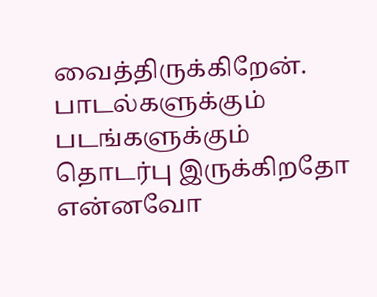வைத்திருக்கிறேன். பாடல்களுக்கும் படங்களுக்கும் தொடர்பு இருக்கிறதோ என்னவோ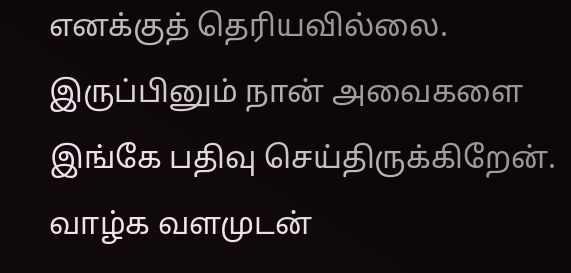எனக்குத் தெரியவில்லை. இருப்பினும் நான் அவைகளை இங்கே பதிவு செய்திருக்கிறேன். வாழ்க வளமுடன்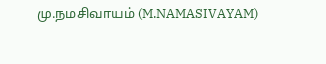மு.நமசிவாயம் (M.NAMASIVAYAM)